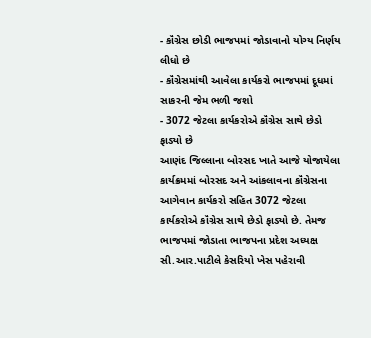- કૉંગ્રેસ છોડી ભાજપમાં જોડાવાનો યોગ્ય નિર્ણય લીધો છે
- કૉંગ્રેસમાંથી આવેલા કાર્યકરો ભાજપમાં દૂધમાં સાકરની જેમ ભળી જશો
- 3072 જેટલા કાર્યકરોએ કૉંગ્રેસ સાથે છેડો ફાડ્યો છે
આણંદ જિલ્લાના બોરસદ ખાતે આજે યોજાયેલા કાર્યક્રમમાં બોરસદ અને આંકલાવના કૉંગ્રેસના આગેવાન કાર્યકરો સહિત 3072 જેટલા કાર્યકરોએ કૉંગ્રેસ સાથે છેડો ફાડ્યો છે. તેમજ ભાજપમાં જોડાતા ભાજપના પ્રદેશ અધ્યક્ષ સી.આર.પાટીલે કેસરિયો ખેસ પહેરાવી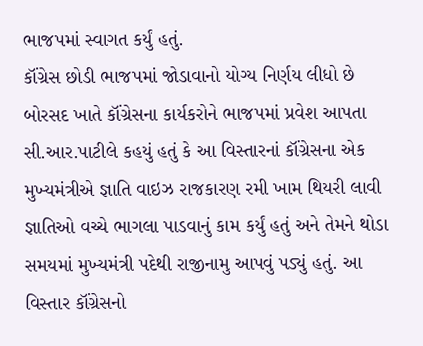ભાજપમાં સ્વાગત કર્યું હતું.
કૉંગ્રેસ છોડી ભાજપમાં જોડાવાનો યોગ્ય નિર્ણય લીધો છે
બોરસદ ખાતે કૉંગ્રેસના કાર્યકરોને ભાજપમાં પ્રવેશ આપતા સી.આર.પાટીલે કહયું હતું કે આ વિસ્તારનાં કૉંગ્રેસના એક મુખ્યમંત્રીએ જ્ઞાતિ વાઇઝ રાજકારણ રમી ખામ થિયરી લાવી જ્ઞાતિઓ વચ્ચે ભાગલા પાડવાનું કામ કર્યું હતું અને તેમને થોડા સમયમાં મુખ્યમંત્રી પદેથી રાજીનામુ આપવું પડ્યું હતું. આ વિસ્તાર કૉંગ્રેસનો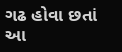ગઢ હોવા છતાં આ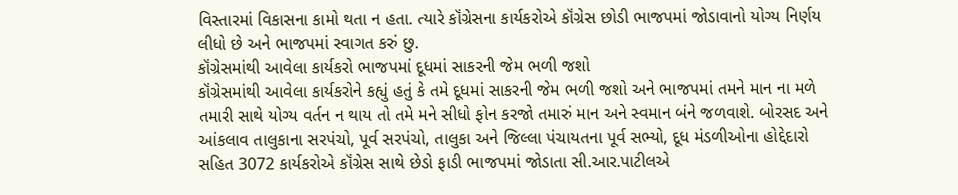વિસ્તારમાં વિકાસના કામો થતા ન હતા. ત્યારે કૉંગ્રેસના કાર્યકરોએ કૉંગ્રેસ છોડી ભાજપમાં જોડાવાનો યોગ્ય નિર્ણય લીધો છે અને ભાજપમાં સ્વાગત કરું છુ.
કૉંગ્રેસમાંથી આવેલા કાર્યકરો ભાજપમાં દૂધમાં સાકરની જેમ ભળી જશો
કૉંગ્રેસમાંથી આવેલા કાર્યકરોને કહ્યું હતું કે તમે દૂધમાં સાકરની જેમ ભળી જશો અને ભાજપમાં તમને માન ના મળે તમારી સાથે યોગ્ય વર્તન ન થાય તો તમે મને સીધો ફોન કરજો તમારું માન અને સ્વમાન બંને જળવાશે. બોરસદ અને આંકલાવ તાલુકાના સરપંચો, પૂર્વ સરપંચો, તાલુકા અને જિલ્લા પંચાયતના પૂર્વ સભ્યો, દૂધ મંડળીઓના હોદ્દેદારો સહિત 3072 કાર્યકરોએ કૉંગ્રેસ સાથે છેડો ફાડી ભાજપમાં જોડાતા સી.આર.પાટીલએ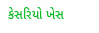કેસરિયો ખેસ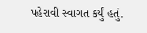પહેરાવી સ્વાગત કર્યું હતું.